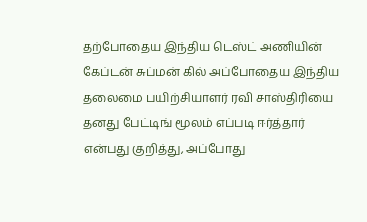தற்போதைய இந்திய டெஸ்ட் அணியின் கேப்டன் சுப்மன் கில் அப்போதைய இந்திய தலைமை பயிற்சியாளர் ரவி சாஸ்திரியை தனது பேட்டிங் மூலம் எப்படி ஈர்த்தார் என்பது குறித்து, அப்போது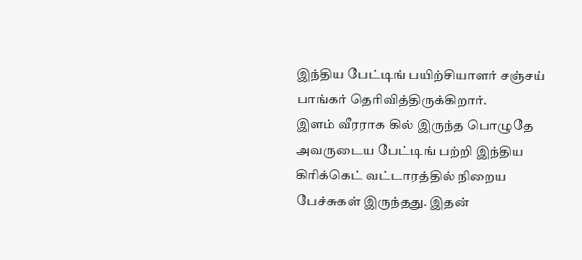இந்திய பேட்டிங் பயிற்சியாளர் சஞ்சய் பாங்கர் தெரிவித்திருக்கிறார்.
இளம் வீரராக கில் இருந்த பொழுதே அவருடைய பேட்டிங் பற்றி இந்திய கிரிக்கெட் வட்டாரத்தில் நிறைய பேச்சுகள் இருந்தது. இதன்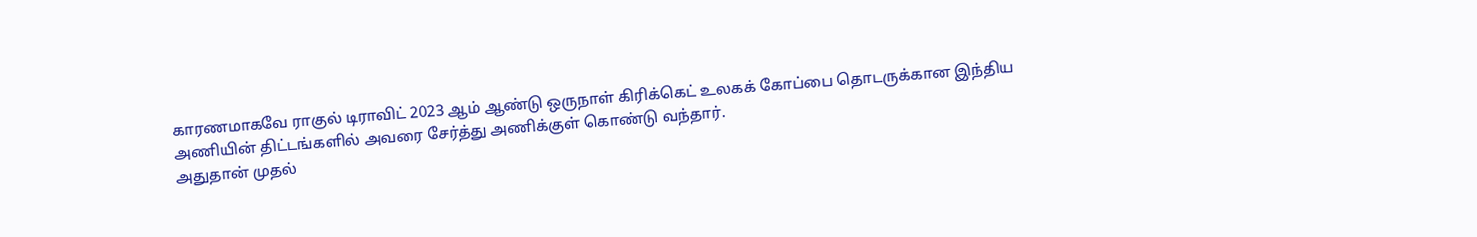காரணமாகவே ராகுல் டிராவிட் 2023 ஆம் ஆண்டு ஒருநாள் கிரிக்கெட் உலகக் கோப்பை தொடருக்கான இந்திய அணியின் திட்டங்களில் அவரை சேர்த்து அணிக்குள் கொண்டு வந்தார்.
அதுதான் முதல்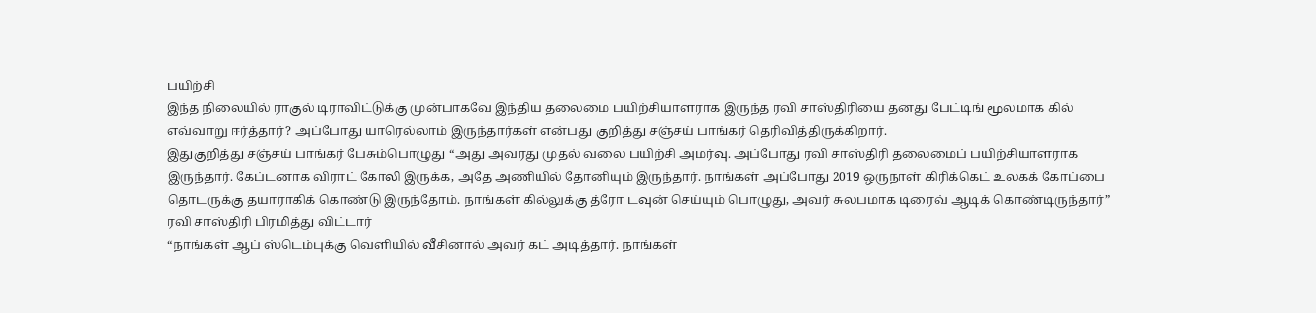பயிற்சி
இந்த நிலையில் ராகுல் டிராவிட்டுக்கு முன்பாகவே இந்திய தலைமை பயிற்சியாளராக இருந்த ரவி சாஸ்திரியை தனது பேட்டிங் மூலமாக கில் எவ்வாறு ஈர்த்தார்? அப்போது யாரெல்லாம் இருந்தார்கள் என்பது குறித்து சஞ்சய் பாங்கர் தெரிவித்திருக்கிறார்.
இதுகுறித்து சஞ்சய் பாங்கர் பேசும்பொழுது “அது அவரது முதல் வலை பயிற்சி அமர்வு. அப்போது ரவி சாஸ்திரி தலைமைப் பயிற்சியாளராக இருந்தார். கேப்டனாக விராட் கோலி இருக்க, அதே அணியில் தோனியும் இருந்தார். நாங்கள் அப்போது 2019 ஒருநாள் கிரிக்கெட் உலகக் கோப்பை தொடருக்கு தயாராகிக் கொண்டு இருந்தோம். நாங்கள் கில்லுக்கு த்ரோ டவுன் செய்யும் பொழுது, அவர் சுலபமாக டிரைவ் ஆடிக் கொண்டிருந்தார்”
ரவி சாஸ்திரி பிரமித்து விட்டார்
“நாங்கள் ஆப் ஸ்டெம்புக்கு வெளியில் வீசினால் அவர் கட் அடித்தார். நாங்கள்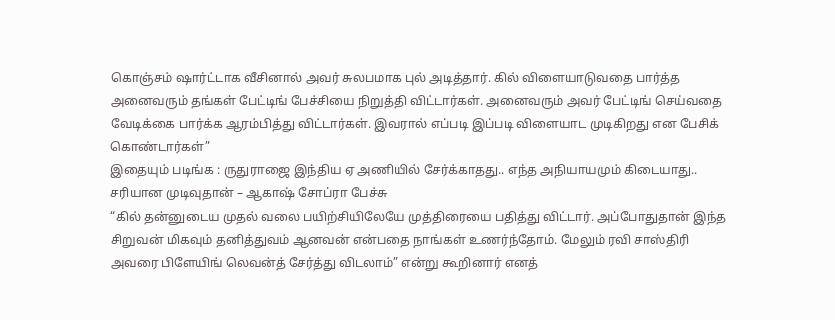கொஞ்சம் ஷார்ட்டாக வீசினால் அவர் சுலபமாக புல் அடித்தார். கில் விளையாடுவதை பார்த்த அனைவரும் தங்கள் பேட்டிங் பேச்சியை நிறுத்தி விட்டார்கள். அனைவரும் அவர் பேட்டிங் செய்வதை வேடிக்கை பார்க்க ஆரம்பித்து விட்டார்கள். இவரால் எப்படி இப்படி விளையாட முடிகிறது என பேசிக் கொண்டார்கள்”
இதையும் படிங்க : ருதுராஜை இந்திய ஏ அணியில் சேர்க்காதது.. எந்த அநியாயமும் கிடையாது.. சரியான முடிவுதான் – ஆகாஷ் சோப்ரா பேச்சு
“கில் தன்னுடைய முதல் வலை பயிற்சியிலேயே முத்திரையை பதித்து விட்டார். அப்போதுதான் இந்த சிறுவன் மிகவும் தனித்துவம் ஆனவன் என்பதை நாங்கள் உணர்ந்தோம். மேலும் ரவி சாஸ்திரி அவரை பிளேயிங் லெவன்த் சேர்த்து விடலாம்” என்று கூறினார் எனத்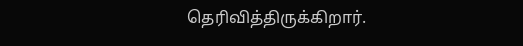தெரிவித்திருக்கிறார்.